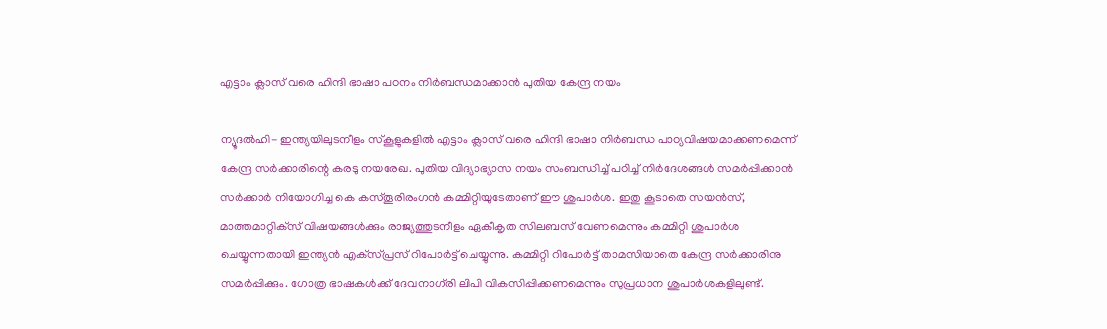എട്ടാം ക്ലാസ് വരെ ഹിന്ദി ഭാഷാ പഠനം നിര്‍ബന്ധമാക്കാന്‍ പുതിയ കേന്ദ്ര നയം

ന്യൂദല്‍ഹി- ഇന്ത്യയിലുടനീളം സ്‌കൂളുകളില്‍ എട്ടാം ക്ലാസ് വരെ ഹിന്ദി ഭാഷാ നിര്‍ബന്ധ പാഠ്യവിഷയമാക്കണമെന്ന് കേന്ദ്ര സര്‍ക്കാരിന്റെ കരടു നയരേഖ. പുതിയ വിദ്യാഭ്യാസ നയം സംബന്ധിച്ച് പഠിച്ച് നിര്‍ദേശങ്ങള്‍ സമര്‍പ്പിക്കാന്‍ സര്‍ക്കാര്‍ നിയോഗിച്ച കെ കസ്തൂരിരംഗന്‍ കമ്മിറ്റിയുടേതാണ് ഈ ശുപാര്‍ശ. ഇതു കൂടാതെ സയന്‍സ്, മാത്തമാറ്റിക്‌സ് വിഷയങ്ങള്‍ക്കും രാജ്യത്തുടനീളം ഏകീകൃത സിലബസ് വേണമെന്നും കമ്മിറ്റി ശുപാര്‍ശ ചെയ്യുന്നതായി ഇന്ത്യന്‍ എക്‌സ്പ്രസ് റിപോര്‍ട്ട് ചെയ്യുന്നു. കമ്മിറ്റി റിപോര്‍ട്ട് താമസിയാതെ കേന്ദ്ര സര്‍ക്കാരിനു സമര്‍പ്പിക്കും. ഗോത്ര ഭാഷകള്‍ക്ക് ദേവനാഗ്‌രി ലിപി വികസിപ്പിക്കണമെന്നും സുപ്രധാന ശുപാര്‍ശകളിലുണ്ട്.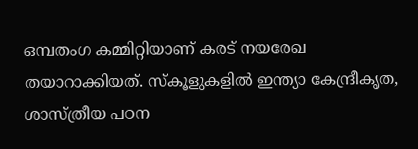ഒമ്പതംഗ കമ്മിറ്റിയാണ് കരട് നയരേഖ തയാറാക്കിയത്. സ്‌കൂളുകളില്‍ ഇന്ത്യാ കേന്ദ്രീകൃത, ശാസ്ത്രീയ പഠന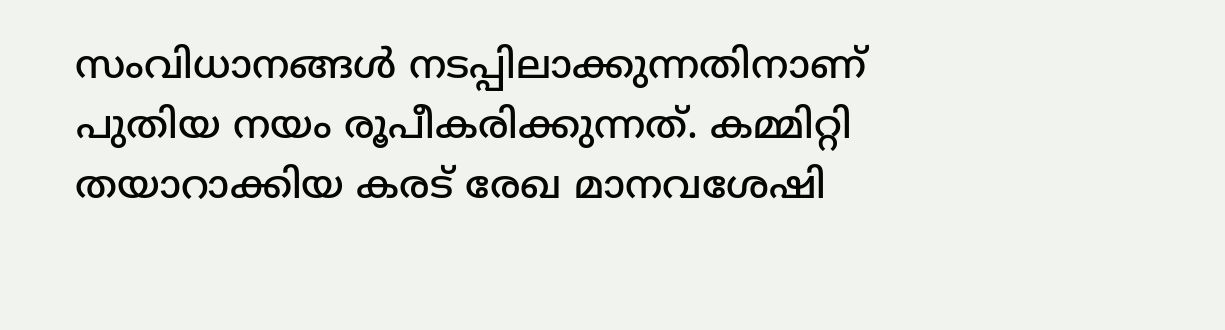സംവിധാനങ്ങള്‍ നടപ്പിലാക്കുന്നതിനാണ് പുതിയ നയം രൂപീകരിക്കുന്നത്. കമ്മിറ്റി തയാറാക്കിയ കരട് രേഖ മാനവശേഷി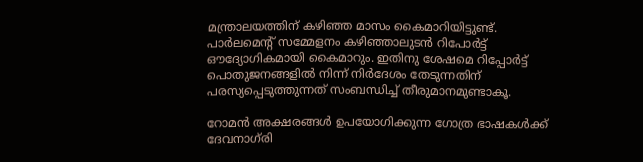മന്ത്രാലയത്തിന് കഴിഞ്ഞ മാസം കൈമാറിയിട്ടുണ്ട്. പാര്‍ലമെന്റ് സമ്മേളനം കഴിഞ്ഞാലുടന്‍ റിപോര്‍ട്ട് ഔദ്യോഗികമായി കൈമാറും. ഇതിനു ശേഷമെ റിപ്പോര്‍ട്ട് പൊതുജനങ്ങളില്‍ നിന്ന് നിര്‍ദേശം തേടുന്നതിന് പരസ്യപ്പെടുത്തുന്നത് സംബന്ധിച്ച് തീരുമാനമുണ്ടാകൂ.

റോമന്‍ അക്ഷരങ്ങള്‍ ഉപയോഗിക്കുന്ന ഗോത്ര ഭാഷകള്‍ക്ക് ദേവനാഗ്‌രി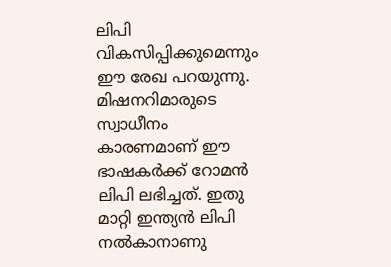ലിപി വികസിപ്പിക്കുമെന്നും ഈ രേഖ പറയുന്നു. മിഷനറിമാരുടെ സ്വാധീനം കാരണമാണ് ഈ ഭാഷകര്‍ക്ക് റോമന്‍ ലിപി ലഭിച്ചത്. ഇതു മാറ്റി ഇന്ത്യന്‍ ലിപി നല്‍കാനാണു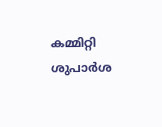കമ്മിറ്റി ശുപാര്‍ശ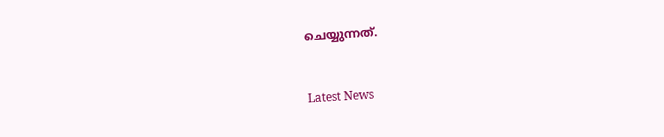ചെയ്യുന്നത്.


Latest News